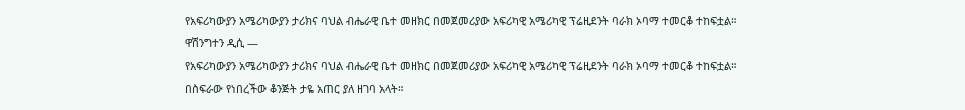የአፍሪካውያን አሜሪካውያን ታሪክና ባህል ብሔራዊ ቤተ መዘክር በመጀመሪያው አፍሪካዊ አሜሪካዊ ፕሬዚደንት ባራክ ኦባማ ተመርቆ ተከፍቷል።
ዋሽንግተን ዲሲ —
የአፍሪካውያን አሜሪካውያን ታሪክና ባህል ብሔራዊ ቤተ መዘክር በመጀመሪያው አፍሪካዊ አሜሪካዊ ፕሬዚደንት ባራክ ኦባማ ተመርቆ ተከፍቷል።
በስፍራው የነበረችው ቆንጅት ታዬ አጠር ያለ ዘገባ አላት።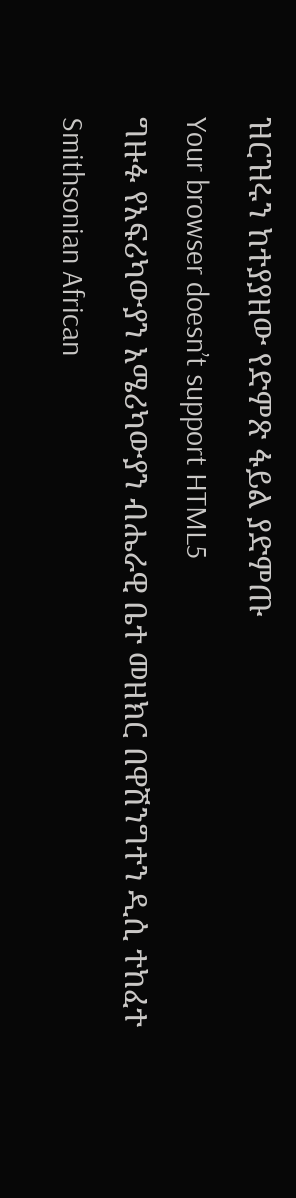ዝርዝሩን ከተያያዘው የድምጽ ፋይል ያድምጡ
Your browser doesn’t support HTML5
ግዙፉ የአፍሪካውያን አሜሪካውያን ብሔራዊ ቤተ መዘክር በዋሽንግተን ዲሲ ተከፈተ
Smithsonian African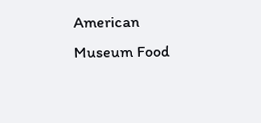American Museum Food